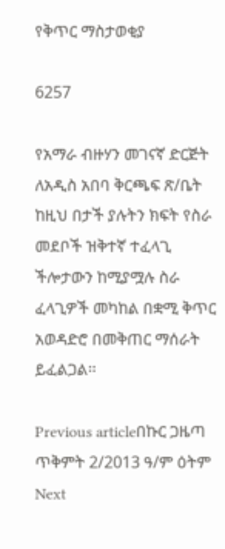የቅጥር ማስታወቂያ

6257

የአማራ ብዙሃን መገናኛ ድርጅት ለአዲስ አበባ ቅርጫፍ ጽ/ቤት ከዚህ በታች ያሉትን ክፍት የስራ መደቦች ዝቅተኛ ተፈላጊ ችሎታውን ከሚያሟሉ ስራ ፈላጊዎች መካከል በቋሚ ቅጥር አወዳድሮ በመቅጠር ማሰራት
ይፈልጋል፡፡

Previous articleበኩር ጋዜጣ ጥቅምት 2/2013 ዓ/ም ዕትም
Next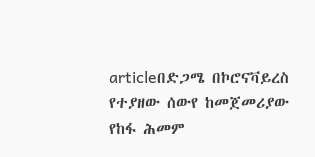articleበድጋሜ በኮሮናቫይረስ የተያዘው ሰውየ ከመጀመሪያው የከፋ ሕመም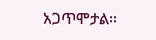አጋጥሞታል፡፡